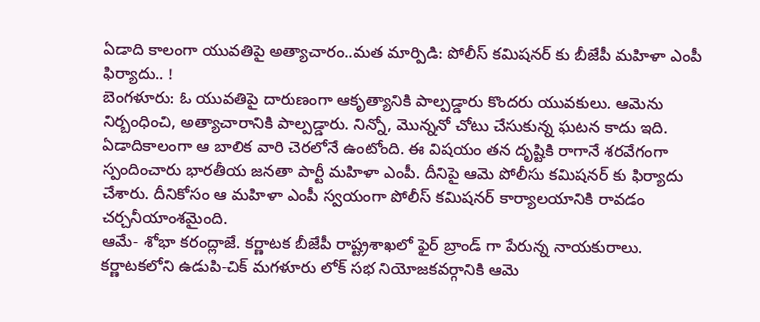ఏడాది కాలంగా యువతిపై అత్యాచారం..మత మార్పిడి: పోలీస్ కమిషనర్ కు బీజేపీ మహిళా ఎంపీ ఫిర్యాదు.. !
బెంగళూరు: ఓ యువతిపై దారుణంగా ఆకృత్యానికి పాల్పడ్డారు కొందరు యువకులు. ఆమెను నిర్బంధించి, అత్యాచారానికి పాల్పడ్డారు. నిన్నో, మొన్ననో చోటు చేసుకున్న ఘటన కాదు ఇది. ఏడాదికాలంగా ఆ బాలిక వారి చెరలోనే ఉంటోంది. ఈ విషయం తన దృష్టికి రాగానే శరవేగంగా స్పందించారు భారతీయ జనతా పార్టీ మహిళా ఎంపీ. దీనిపై ఆమె పోలీసు కమిషనర్ కు ఫిర్యాదు చేశారు. దీనికోసం ఆ మహిళా ఎంపీ స్వయంగా పోలీస్ కమిషనర్ కార్యాలయానికి రావడం చర్చనీయాంశమైంది.
ఆమే- శోభా కరంద్లాజే. కర్ణాటక బీజేపీ రాష్ట్రశాఖలో ఫైర్ బ్రాండ్ గా పేరున్న నాయకురాలు. కర్ణాటకలోని ఉడుపి-చిక్ మగళూరు లోక్ సభ నియోజకవర్గానికి ఆమె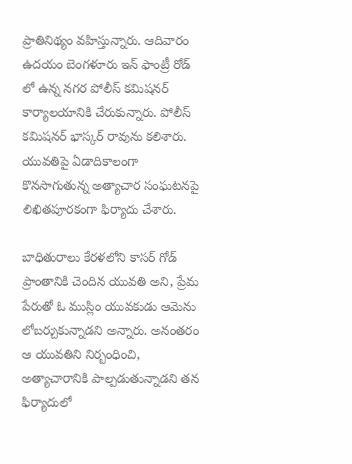ప్రాతినిథ్యం వహిస్తున్నారు. ఆదివారం ఉదయం బెంగళూరు ఇన్ ఫాంట్రీ రోడ్ లో ఉన్న నగర పోలీస్ కమిషనర్ కార్యాలయానికి చేరుకున్నారు. పోలీస్ కమిషనర్ భాస్కర్ రావును కలిశారు. యువతిపై ఏడాదికాలంగా కొనసాగుతున్న అత్యాచార సంఘటనపై లిఖితపూరకంగా ఫిర్యాదు చేశారు.

బాధితురాలు కేరళలోని కాసర్ గోడ్ ప్రాంతానికి చెందిన యువతి అని, ప్రేమ పేరుతో ఓ ముస్లిం యువకుడు ఆమెను లోబర్చుకున్నాడని అన్నారు. అనంతరం ఆ యువతిని నిర్బంధించి, అత్యాచారానికి పాల్పడుతున్నాడని తన ఫిర్యాదులో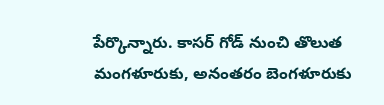పేర్కొన్నారు. కాసర్ గోడ్ నుంచి తొలుత మంగళూరుకు, అనంతరం బెంగళూరుకు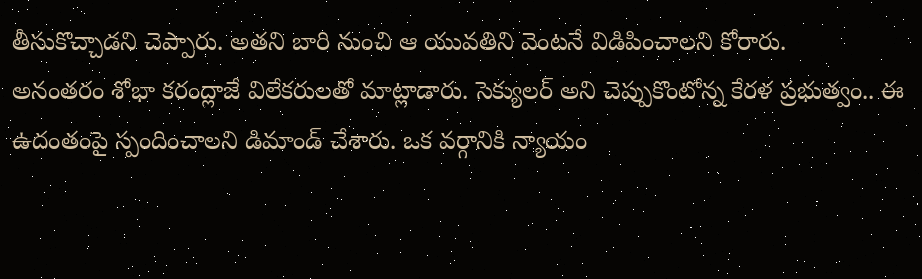తీసుకొచ్చాడని చెప్పారు. అతని బారి నుంచి ఆ యువతిని వెంటనే విడిపించాలని కోరారు.
అనంతరం శోభా కరంద్లాజే విలేకరులతో మాట్లాడారు. సెక్యులర్ అని చెప్పుకొంటోన్న కేరళ ప్రభుత్వం.. ఈ ఉదంతంపై స్పందించాలని డిమాండ్ చేశారు. ఒక వర్గానికి న్యాయం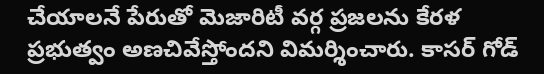చేయాలనే పేరుతో మెజారిటీ వర్గ ప్రజలను కేరళ ప్రభుత్వం అణచివేస్తోందని విమర్శించారు. కాసర్ గోడ్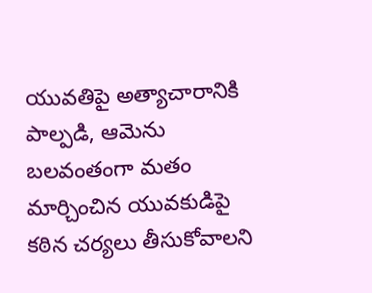యువతిపై అత్యాచారానికి పాల్పడి, ఆమెను బలవంతంగా మతం మార్చించిన యువకుడిపై కఠిన చర్యలు తీసుకోవాలని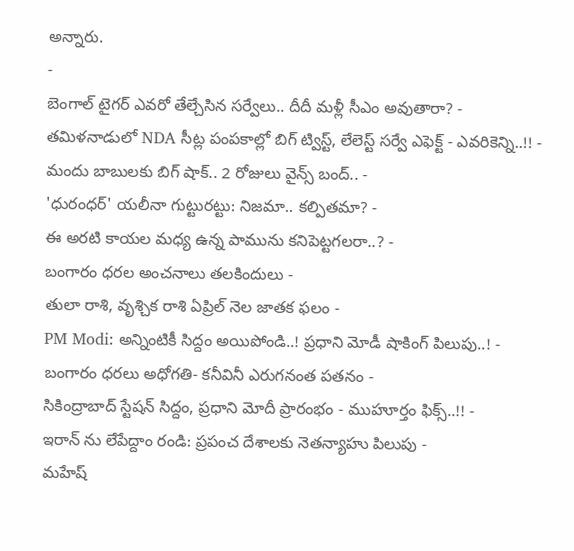అన్నారు.
-
బెంగాల్ టైగర్ ఎవరో తేల్చేసిన సర్వేలు.. దీదీ మళ్లీ సీఎం అవుతారా? -
తమిళనాడులో NDA సీట్ల పంపకాల్లో బిగ్ ట్విస్ట్, లేలెస్ట్ సర్వే ఎఫెక్ట్ - ఎవరికెన్ని..!! -
మందు బాబులకు బిగ్ షాక్.. 2 రోజులు వైన్స్ బంద్.. -
'ధురంధర్' యలీనా గుట్టురట్టు: నిజమా.. కల్పితమా? -
ఈ అరటి కాయల మధ్య ఉన్న పామును కనిపెట్టగలరా..? -
బంగారం ధరల అంచనాలు తలకిందులు -
తులా రాశి, వృశ్చిక రాశి ఏప్రిల్ నెల జాతక ఫలం -
PM Modi: అన్నింటికీ సిద్దం అయిపోండి..! ప్రధాని మోడీ షాకింగ్ పిలుపు..! -
బంగారం ధరలు అధోగతి- కనీవినీ ఎరుగనంత పతనం -
సికింద్రాబాద్ స్టేషన్ సిద్దం, ప్రధాని మోదీ ప్రారంభం - ముహూర్తం ఫిక్స్..!! -
ఇరాన్ ను లేపేద్దాం రండి: ప్రపంచ దేశాలకు నెతన్యాహు పిలుపు -
మహేష్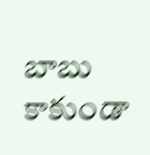బాబు కాకుండా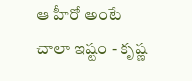ఆ హీరో అంటే చాలా ఇష్టం - కృష్ణ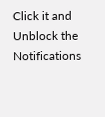Click it and Unblock the Notifications